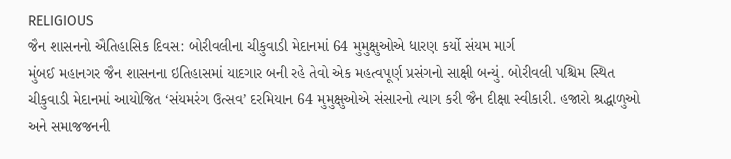RELIGIOUS
જૈન શાસનનો ઐતિહાસિક દિવસ: બોરીવલીના ચીકુવાડી મેદાનમાં 64 મુમુક્ષુઓએ ધારણ કર્યો સંયમ માર્ગ
મુંબઈ મહાનગર જૈન શાસનના ઇતિહાસમાં યાદગાર બની રહે તેવો એક મહત્વપૂર્ણ પ્રસંગનો સાક્ષી બન્યું. બોરીવલી પશ્ચિમ સ્થિત ચીકુવાડી મેદાનમાં આયોજિત ‘સંયમરંગ ઉત્સવ’ દરમિયાન 64 મુમુક્ષુઓએ સંસારનો ત્યાગ કરી જૈન દીક્ષા સ્વીકારી. હજારો શ્રદ્ધાળુઓ અને સમાજજનની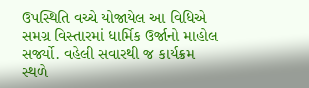ઉપસ્થિતિ વચ્ચે યોજાયેલ આ વિધિએ સમગ્ર વિસ્તારમાં ધાર્મિક ઉર્જાનો માહોલ સર્જ્યો. વહેલી સવારથી જ કાર્યક્રમ સ્થળે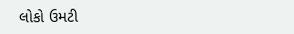લોકો ઉમટી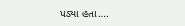પડ્યા હતા….